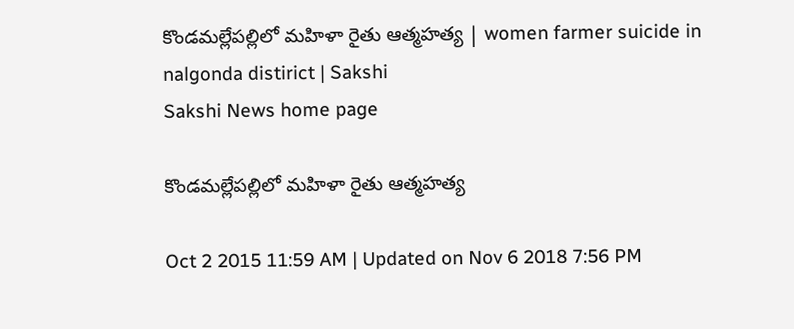కొండమల్లేపల్లిలో మహిళా రైతు ఆత్మహత్య | women farmer suicide in nalgonda distirict | Sakshi
Sakshi News home page

కొండమల్లేపల్లిలో మహిళా రైతు ఆత్మహత్య

Oct 2 2015 11:59 AM | Updated on Nov 6 2018 7:56 PM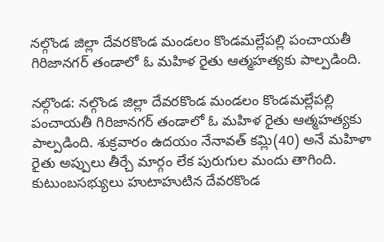నల్గొండ జిల్లా దేవరకొండ మండలం కొండమల్లేపల్లి పంచాయతీ గిరిజానగర్ తండాలో ఓ మహిళ రైతు ఆత్మహత్యకు పాల్పడింది.

నల్గొండ: నల్గొండ జిల్లా దేవరకొండ మండలం కొండమల్లేపల్లి పంచాయతీ గిరిజానగర్ తండాలో ఓ మహిళ రైతు ఆత్మహత్యకు పాల్పడింది. శుక్రవారం ఉదయం నేనావత్ కమ్లి(40) అనే మహిళా రైతు అప్పులు తీర్చే మార్గం లేక పురుగుల మందు తాగింది. కుటుంబసభ్యులు హుటాహుటిన దేవరకొండ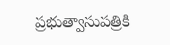ప్రభుత్వాసుపత్రికి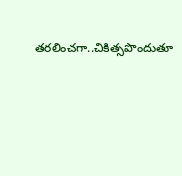తరలించగా..చికిత్సపొందుతూ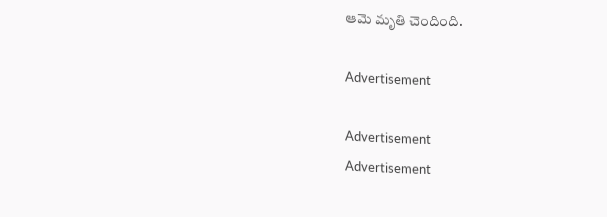ఆమె మృతి చెందింది.

Advertisement

Advertisement
Advertisement